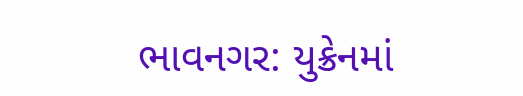ભાવનગર: યુક્રેનમાં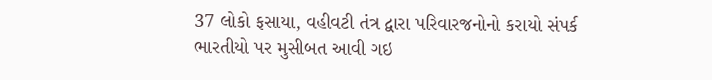37 લોકો ફસાયા, વહીવટી તંત્ર દ્વારા પરિવારજનોનો કરાયો સંપર્ક
ભારતીયો પર મુસીબત આવી ગઇ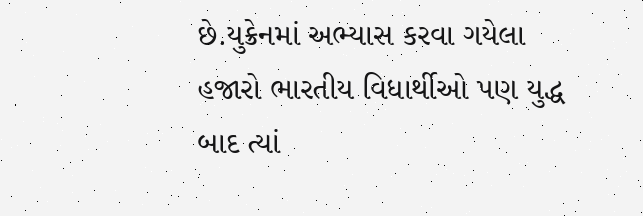છે.યુક્રેનમાં અભ્યાસ કરવા ગયેલા હજારો ભારતીય વિધાર્થીઓ પણ યુદ્ધ બાદ ત્યાં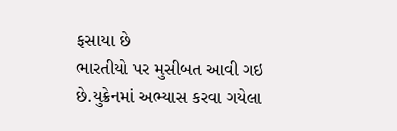ફસાયા છે
ભારતીયો પર મુસીબત આવી ગઇ છે.યુક્રેનમાં અભ્યાસ કરવા ગયેલા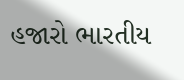હજારો ભારતીય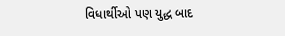વિધાર્થીઓ પણ યુદ્ધ બાદ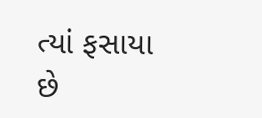ત્યાં ફસાયા છે